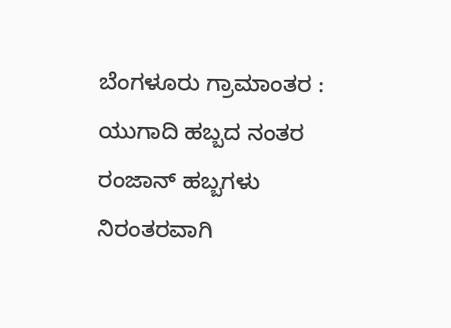ಬೆಂಗಳೂರು ಗ್ರಾಮಾಂತರ :
ಯುಗಾದಿ ಹಬ್ಬದ ನಂತರ ರಂಜಾನ್ ಹಬ್ಬಗಳು ನಿರಂತರವಾಗಿ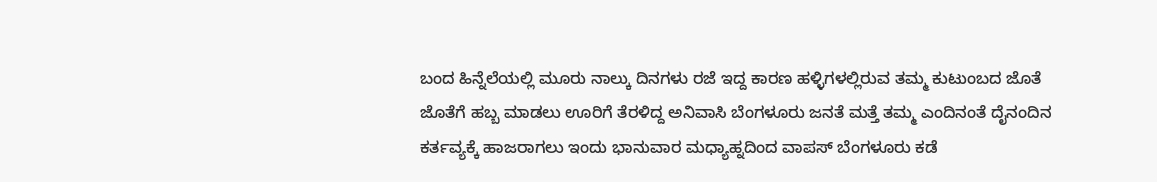ಬಂದ ಹಿನ್ನೆಲೆಯಲ್ಲಿ ಮೂರು ನಾಲ್ಕು ದಿನಗಳು ರಜೆ ಇದ್ದ ಕಾರಣ ಹಳ್ಳಿಗಳಲ್ಲಿರುವ ತಮ್ಮ ಕುಟುಂಬದ ಜೊತೆ ಜೊತೆಗೆ ಹಬ್ಬ ಮಾಡಲು ಊರಿಗೆ ತೆರಳಿದ್ದ ಅನಿವಾಸಿ ಬೆಂಗಳೂರು ಜನತೆ ಮತ್ತೆ ತಮ್ಮ ಎಂದಿನಂತೆ ದೈನಂದಿನ ಕರ್ತವ್ಯಕ್ಕೆ ಹಾಜರಾಗಲು ಇಂದು ಭಾನುವಾರ ಮಧ್ಯಾಹ್ನದಿಂದ ವಾಪಸ್ ಬೆಂಗಳೂರು ಕಡೆ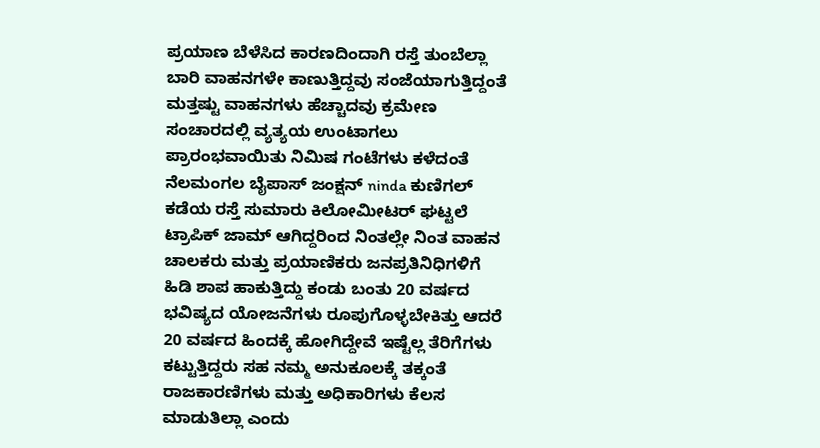ಪ್ರಯಾಣ ಬೆಳೆಸಿದ ಕಾರಣದಿಂದಾಗಿ ರಸ್ತೆ ತುಂಬೆಲ್ಲಾ ಬಾರಿ ವಾಹನಗಳೇ ಕಾಣುತ್ತಿದ್ದವು ಸಂಜೆಯಾಗುತ್ತಿದ್ದಂತೆ ಮತ್ತಷ್ಟು ವಾಹನಗಳು ಹೆಚ್ಚಾದವು ಕ್ರಮೇಣ ಸಂಚಾರದಲ್ಲಿ ವ್ಯತ್ಯಯ ಉಂಟಾಗಲು ಪ್ರಾರಂಭವಾಯಿತು ನಿಮಿಷ ಗಂಟೆಗಳು ಕಳೆದಂತೆ ನೆಲಮಂಗಲ ಬೈಪಾಸ್ ಜಂಕ್ಷನ್ ninda ಕುಣಿಗಲ್ ಕಡೆಯ ರಸ್ತೆ ಸುಮಾರು ಕಿಲೋಮೀಟರ್ ಘಟ್ಟಲೆ ಟ್ರಾಪಿಕ್ ಜಾಮ್ ಆಗಿದ್ದರಿಂದ ನಿಂತಲ್ಲೇ ನಿಂತ ವಾಹನ ಚಾಲಕರು ಮತ್ತು ಪ್ರಯಾಣಿಕರು ಜನಪ್ರತಿನಿಧಿಗಳಿಗೆ ಹಿಡಿ ಶಾಪ ಹಾಕುತ್ತಿದ್ದು ಕಂಡು ಬಂತು 20 ವರ್ಷದ ಭವಿಷ್ಯದ ಯೋಜನೆಗಳು ರೂಪುಗೊಳ್ಳಬೇಕಿತ್ತು ಆದರೆ 20 ವರ್ಷದ ಹಿಂದಕ್ಕೆ ಹೋಗಿದ್ದೇವೆ ಇಷ್ಟೆಲ್ಲ ತೆರಿಗೆಗಳು ಕಟ್ಟುತ್ತಿದ್ದರು ಸಹ ನಮ್ಮ ಅನುಕೂಲಕ್ಕೆ ತಕ್ಕಂತೆ ರಾಜಕಾರಣಿಗಳು ಮತ್ತು ಅಧಿಕಾರಿಗಳು ಕೆಲಸ ಮಾಡುತಿಲ್ಲಾ ಎಂದು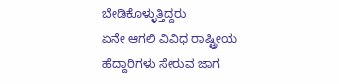ಬೇಡಿಕೊಳ್ಳುತ್ತಿದ್ದರು
ಏನೇ ಆಗಲಿ ವಿವಿಧ ರಾಷ್ಟ್ರೀಯ ಹೆದ್ದಾರಿಗಳು ಸೇರುವ ಜಾಗ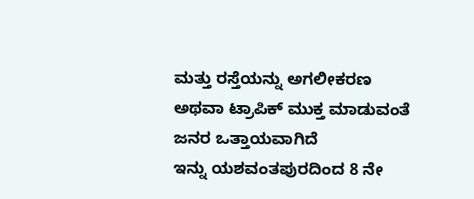ಮತ್ತು ರಸ್ತೆಯನ್ನು ಅಗಲೀಕರಣ ಅಥವಾ ಟ್ರಾಪಿಕ್ ಮುಕ್ತ ಮಾಡುವಂತೆ ಜನರ ಒತ್ತಾಯವಾಗಿದೆ
ಇನ್ನು ಯಶವಂತಪುರದಿಂದ 8 ನೇ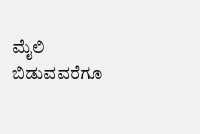ಮೈಲಿ ಬಿಡುವವರೆಗೂ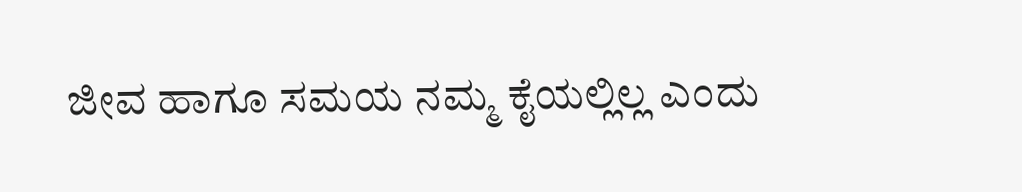ಜೀವ ಹಾಗೂ ಸಮಯ ನಮ್ಮ ಕೈಯಲ್ಲಿಲ್ಲ ಎಂದು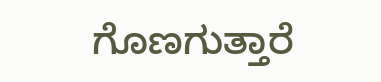ಗೊಣಗುತ್ತಾರೆ